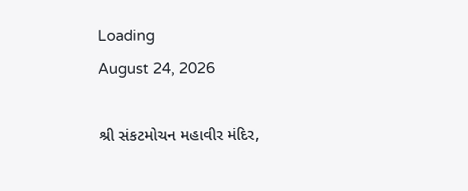Loading
August 24, 2026

શ્રી સંકટમોચન મહાવીર મંદિર,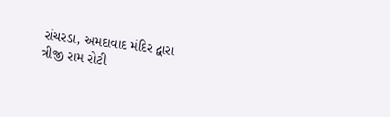રાંચરડા, અમદાવાદ મંદિર દ્વારા ત્રીજી રામ રોટી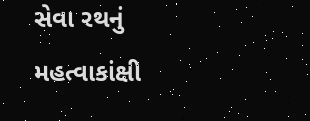સેવા રથનું મહત્વાકાંક્ષી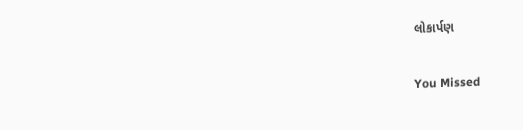લોકાર્પણ

You Missed